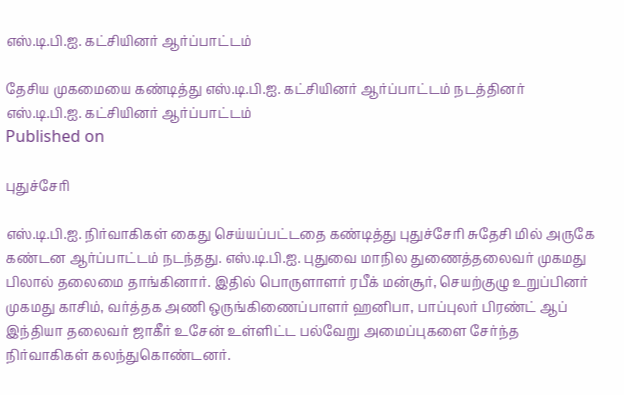எஸ்.டி.பி.ஐ. கட்சியினர் ஆர்ப்பாட்டம்

தேசிய முகமையை கண்டித்து எஸ்.டி.பி.ஐ. கட்சியினர் ஆர்ப்பாட்டம் நடத்தினர்
எஸ்.டி.பி.ஐ. கட்சியினர் ஆர்ப்பாட்டம்
Published on

புதுச்சேரி

எஸ்.டி.பி.ஐ. நிர்வாகிகள் கைது செய்யப்பட்டதை கண்டித்து புதுச்சேரி சுதேசி மில் அருகே கண்டன ஆர்ப்பாட்டம் நடந்தது. எஸ்.டி.பி.ஐ. புதுவை மாநில துணைத்தலைவர் முகமது பிலால் தலைமை தாங்கினார். இதில் பொருளாளர் ரபீக் மன்சூர், செயற்குழு உறுப்பினர் முகமது காசிம், வர்த்தக அணி ஒருங்கிணைப்பாளர் ஹனிபா, பாப்புலர் பிரண்ட் ஆப் இந்தியா தலைவர் ஜாகீர் உசேன் உள்ளிட்ட பல்வேறு அமைப்புகளை சேர்ந்த நிர்வாகிகள் கலந்துகொண்டனர்.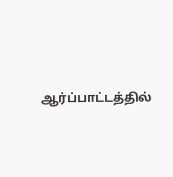ஆர்ப்பாட்டத்தில்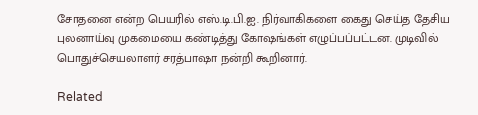சோதனை என்ற பெயரில் எஸ்.டி.பி.ஐ. நிர்வாகிகளை கைது செய்த தேசிய புலனாய்வு முகமையை கண்டித்து கோஷங்கள் எழுப்பப்பட்டன. முடிவில் பொதுச்செயலாளர் சரத்பாஷா நன்றி கூறினார்.

Related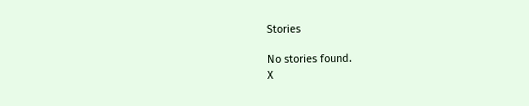Stories

No stories found.
X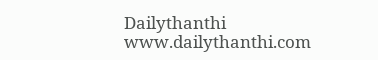Dailythanthi
www.dailythanthi.com